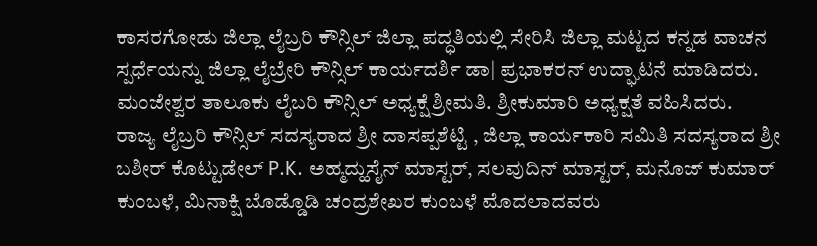ಕಾಸರಗೋಡು ಜಿಲ್ಲಾ ಲೈಬ್ರರಿ ಕೌನ್ಸಿಲ್ ಜಿಲ್ಲಾ ಪದ್ಧತಿಯಲ್ಲಿ ಸೇರಿಸಿ ಜಿಲ್ಲಾ ಮಟ್ಟದ ಕನ್ನಡ ವಾಚನ ಸ್ಪರ್ಧೆಯನ್ನು ಜಿಲ್ಲಾ ಲೈಬ್ರೇರಿ ಕೌನ್ಸಿಲ್ ಕಾರ್ಯದರ್ಶಿ ಡಾ| ಪ್ರಭಾಕರನ್ ಉದ್ಘಾಟನೆ ಮಾಡಿದರು. ಮಂಜೇಶ್ವರ ತಾಲೂಕು ಲೈಬರಿ ಕೌನ್ಸಿಲ್ ಅಧ್ಯಕ್ಷೆ ಶ್ರೀಮತಿ. ಶ್ರೀಕುಮಾರಿ ಅಧ್ಯಕ್ಷತೆ ವಹಿಸಿದರು.
ರಾಜ್ಯ ಲೈಬ್ರರಿ ಕೌನ್ಸಿಲ್ ಸದಸ್ಯರಾದ ಶ್ರೀ ದಾಸಪ್ಪಶೆಟ್ಟಿ , ಜಿಲ್ಲಾ ಕಾರ್ಯಕಾರಿ ಸಮಿತಿ ಸದಸ್ಯರಾದ ಶ್ರೀ ಬಶೀರ್ ಕೊಟ್ಟುಡೇಲ್ P.K. ಅಹ್ಮದ್ಹುಸೈನ್ ಮಾಸ್ಟರ್, ಸಲವುದಿನ್ ಮಾಸ್ಟರ್, ಮನೊಜ್ ಕುಮಾರ್ ಕುಂಬಳೆ, ಮಿನಾಕ್ಷಿ ಬೊಡ್ಡೊಡಿ ಚಂದ್ರಶೇಖರ ಕುಂಬಳೆ ಮೊದಲಾದವರು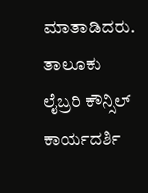ಮಾತಾಡಿದರು.
ತಾಲೂಕು ಲೈಬ್ರರಿ ಕೌನ್ಸಿಲ್ ಕಾರ್ಯದರ್ಶಿ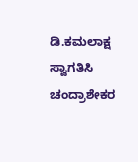ಡಿ.ಕಮಲಾಕ್ಷ ಸ್ವಾಗತಿಸಿ ಚಂದ್ರಾಶೇಕರ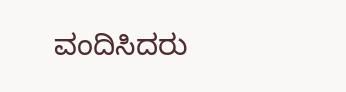ವಂದಿಸಿದರು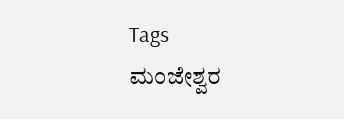Tags
ಮಂಜೇಶ್ವರ